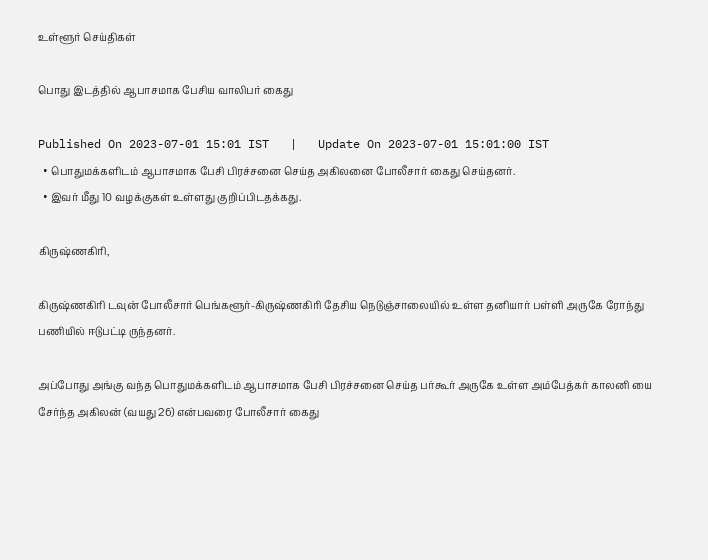உள்ளூர் செய்திகள்

பொது இடத்தில் ஆபாசமாக பேசிய வாலிபர் கைது

Published On 2023-07-01 15:01 IST   |   Update On 2023-07-01 15:01:00 IST
  • பொதுமக்களிடம் ஆபாசமாக பேசி பிரச்சனை செய்த அகிலனை போலீசார் கைது செய்தனர்.
  • இவர் மீது 10 வழக்குகள் உள்ளது குறிப்பிடதக்கது.

கிருஷ்ணகிரி,

கிருஷ்ணகிரி டவுன் போலீசார் பெங்களூர்-கிருஷ்ணகிரி தேசிய நெடுஞ்சாலையில் உள்ள தனியார் பள்ளி அருகே ரோந்து பணியில் ஈடுபட்டி ருந்தனர்.

அப்போது அங்கு வந்த பொதுமக்களிடம் ஆபாசமாக பேசி பிரச்சனை செய்த பர்கூர் அருகே உள்ள அம்பேத்கர் காலனி யை சேர்ந்த அகிலன் (வயது 26) என்பவரை போலீசார் கைது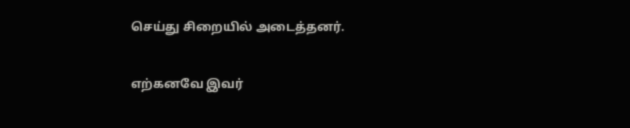செய்து சிறையில் அடைத்தனர்.

எற்கனவே இவர்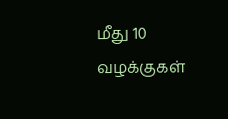மீது 10 வழக்குகள்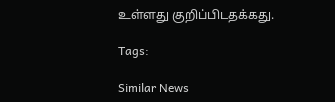உள்ளது குறிப்பிடதக்கது.

Tags:

Similar News